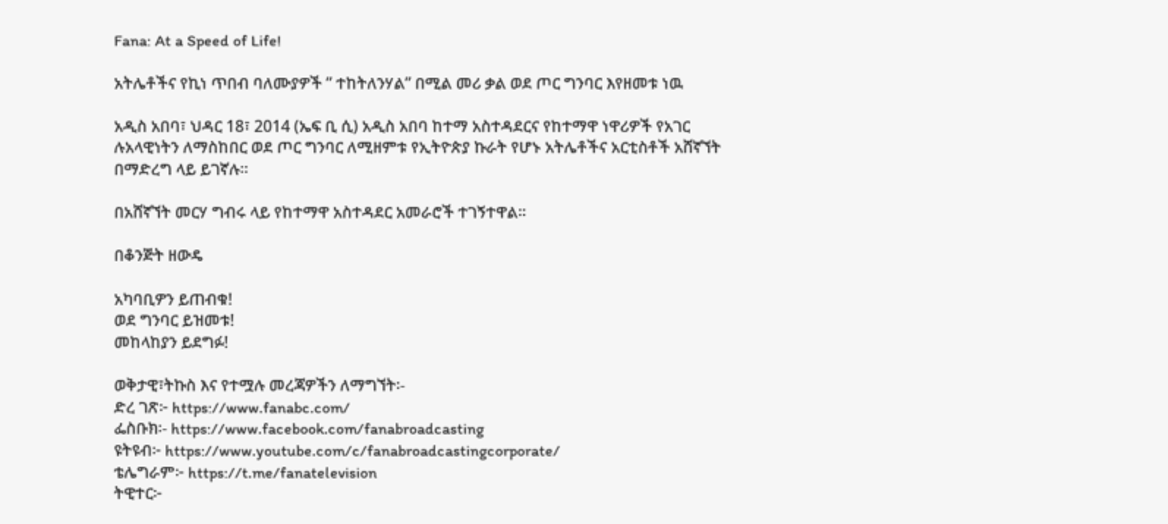Fana: At a Speed of Life!

አትሌቶችና የኪነ ጥበብ ባለሙያዎች ” ተከትለንሃል” በሚል መሪ ቃል ወደ ጦር ግንባር እየዘመቱ ነዉ

አዲስ አበባ፣ ህዳር 18፣ 2014 (ኤፍ ቢ ሲ) አዲስ አበባ ከተማ አስተዳደርና የከተማዋ ነዋሪዎች የአገር ሉአላዊነትን ለማስከበር ወደ ጦር ግንባር ለሚዘምቱ የኢትዮጵያ ኩራት የሆኑ አትሌቶችና አርቲስቶች አሸኛኘት በማድረግ ላይ ይገኛሉ።

በአሸኛኘት መርሃ ግብሩ ላይ የከተማዋ አስተዳደር አመራሮች ተገኝተዋል።

በቆንጅት ዘውዴ

አካባቢዎን ይጠብቁ!
ወደ ግንባር ይዝመቱ!
መከላከያን ይደግፉ!

ወቅታዊ፣ትኩስ እና የተሟሉ መረጃዎችን ለማግኘት፡-
ድረ ገጽ፦ https://www.fanabc.com/
ፌስቡክ፡- https://www.facebook.com/fanabroadcasting
ዩትዩብ፦ https://www.youtube.com/c/fanabroadcastingcorporate/
ቴሌግራም፦ https://t.me/fanatelevision
ትዊተር፦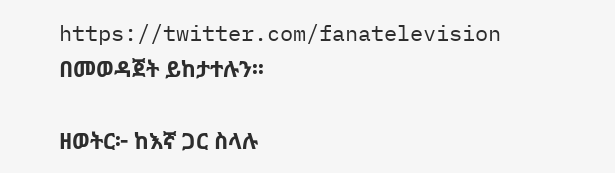https://twitter.com/fanatelevision በመወዳጀት ይከታተሉን፡፡

ዘወትር፦ ከእኛ ጋር ስላሉ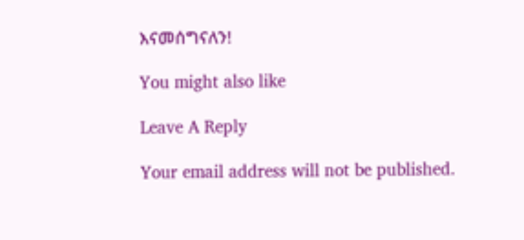እናመሰግናለን!

You might also like

Leave A Reply

Your email address will not be published.